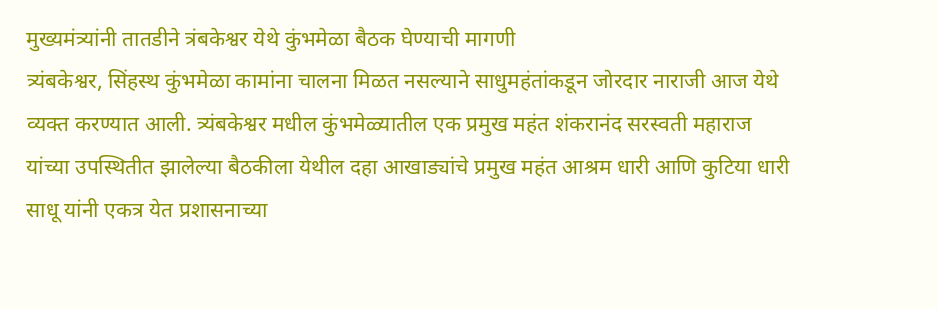मुख्यमंत्र्यांनी तातडीने त्रंबकेश्वर येथे कुंभमेळा बैठक घेण्याची मागणी
त्र्यंबकेश्वर, सिंहस्थ कुंभमेळा कामांना चालना मिळत नसल्याने साधुमहंतांकडून जोरदार नाराजी आज येथे व्यक्त करण्यात आली. त्र्यंबकेश्वर मधील कुंभमेळ्यातील एक प्रमुख महंत शंकरानंद सरस्वती महाराज यांच्या उपस्थितीत झालेल्या बैठकीला येथील दहा आखाड्यांचे प्रमुख महंत आश्रम धारी आणि कुटिया धारी साधू यांनी एकत्र येत प्रशासनाच्या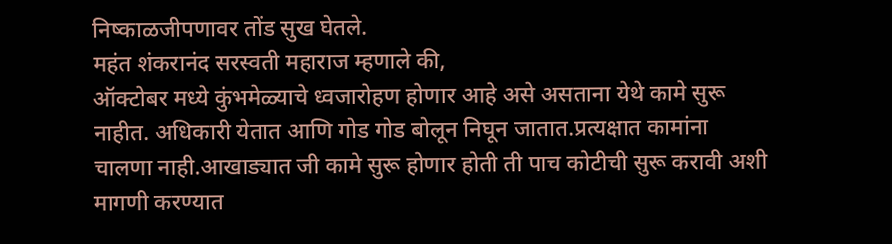निष्काळजीपणावर तोंड सुख घेतले.
महंत शंकरानंद सरस्वती महाराज म्हणाले की,
ऑक्टोबर मध्ये कुंभमेळ्याचे ध्वजारोहण होणार आहे असे असताना येथे कामे सुरू नाहीत. अधिकारी येतात आणि गोड गोड बोलून निघून जातात.प्रत्यक्षात कामांना चालणा नाही.आखाड्यात जी कामे सुरू होणार होती ती पाच कोटीची सुरू करावी अशी मागणी करण्यात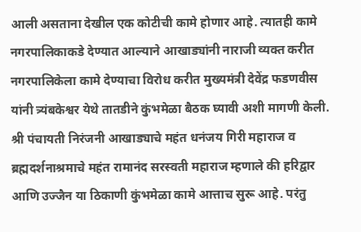आली असताना देखील एक कोटीची कामे होणार आहे. त्यातही कामे नगरपालिकाकडे देण्यात आल्याने आखाड्यांनी नाराजी व्यक्त करीत नगरपालिकेला कामे देण्याचा विरोध करीत मुख्यमंत्री देवेंद्र फडणवीस यांनी त्र्यंबकेश्वर येथे तातडीने कुंभमेळा बैठक घ्यावी अशी मागणी केली. श्री पंचायती निरंजनी आखाड्याचे महंत धनंजय गिरी महाराज व ब्रह्मदर्शनाश्रमाचे महंत रामानंद सरस्वती महाराज म्हणाले की हरिद्वार आणि उज्जैन या ठिकाणी कुंभमेळा कामे आत्ताच सुरू आहे. परंतु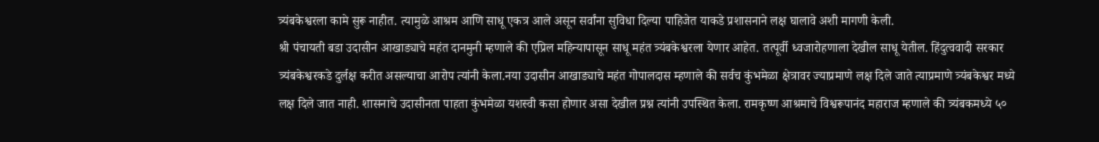त्र्यंबकेश्वरला कामे सुरू नाहीत. त्यामुळे आश्रम आणि साधू एकत्र आले असून सर्वांना सुविधा दिल्या पाहिजेत याकडे प्रशासनाने लक्ष घालावे अशी मागणी केली.
श्री पंचायती बडा उदासीन आखाड्याचे महंत दानमुनी म्हणाले की एप्रिल महिन्यापासून साधू महंत त्र्यंबकेश्वरला येणार आहेत. तत्पूर्वी ध्वजारोहणाला देखील साधू येतील. हिंदुत्ववादी सरकार त्र्यंबकेश्वरकडे दुर्लक्ष करीत असल्याचा आरोप त्यांनी केला.नया उदासीन आखाड्याचे महंत गोपालदास म्हणाले की सर्वच कुंभमेळा क्षेत्रावर ज्याप्रमाणे लक्ष दिले जाते त्याप्रमाणे त्र्यंबकेश्वर मध्ये लक्ष दिले जात नाही. शासनाचे उदासीनता पाहता कुंभमेळा यशस्वी कसा होणार असा देखील प्रश्न त्यांनी उपस्थित केला. रामकृष्ण आश्रमाचे विश्वरूपानंद महाराज म्हणाले की त्र्यंबकमध्ये ५०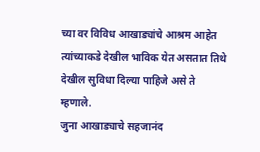च्या वर विविध आखाड्यांचे आश्रम आहेत त्यांच्याकडे देखील भाविक येत असतात तिथे देखील सुविधा दिल्या पाहिजे असे ते म्हणाले.
जुना आखाड्याचे सहजानंद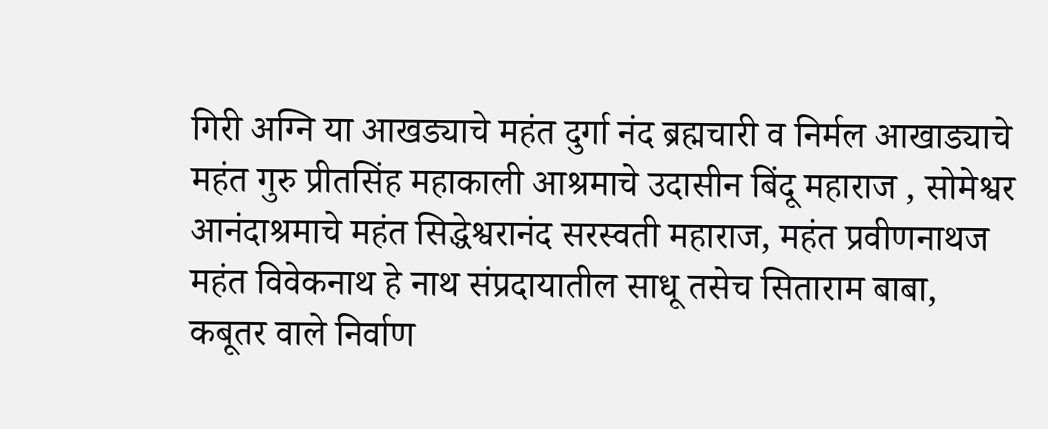गिरी अग्नि या आखड्याचे महंत दुर्गा नंद ब्रह्मचारी व निर्मल आखाड्याचे महंत गुरु प्रीतसिंह महाकाली आश्रमाचे उदासीन बिंदू महाराज , सोमेश्वर आनंदाश्रमाचे महंत सिद्धेश्वरानंद सरस्वती महाराज, महंत प्रवीणनाथज महंत विवेकनाथ हे नाथ संप्रदायातील साधू तसेच सिताराम बाबा, कबूतर वाले निर्वाण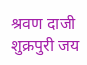श्रवण दाजी शुक्रपुरी जय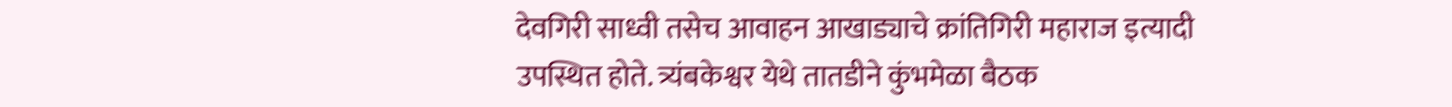देवगिरी साध्वी तसेच आवाहन आखाड्याचे क्रांतिगिरी महाराज इत्यादी उपस्थित होते. त्र्यंबकेश्वर येथे तातडीने कुंभमेळा बैठक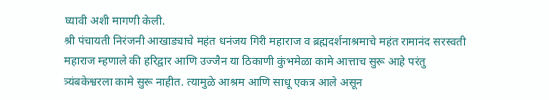घ्यावी अशी मागणी केली.
श्री पंचायती निरंजनी आखाड्याचे महंत धनंजय गिरी महाराज व ब्रह्मदर्शनाश्रमाचे महंत रामानंद सरस्वती महाराज म्हणाले की हरिद्वार आणि उज्जैन या ठिकाणी कुंभमेळा कामे आत्ताच सुरू आहे परंतु त्र्यंबकेश्वरला कामे सुरू नाहीत. त्यामुळे आश्रम आणि साधू एकत्र आले असून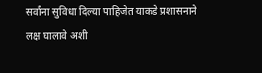सर्वांना सुविधा दिल्या पाहिजेत याकडे प्रशासनाने लक्ष घालावे अशी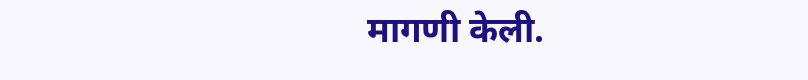मागणी केली.